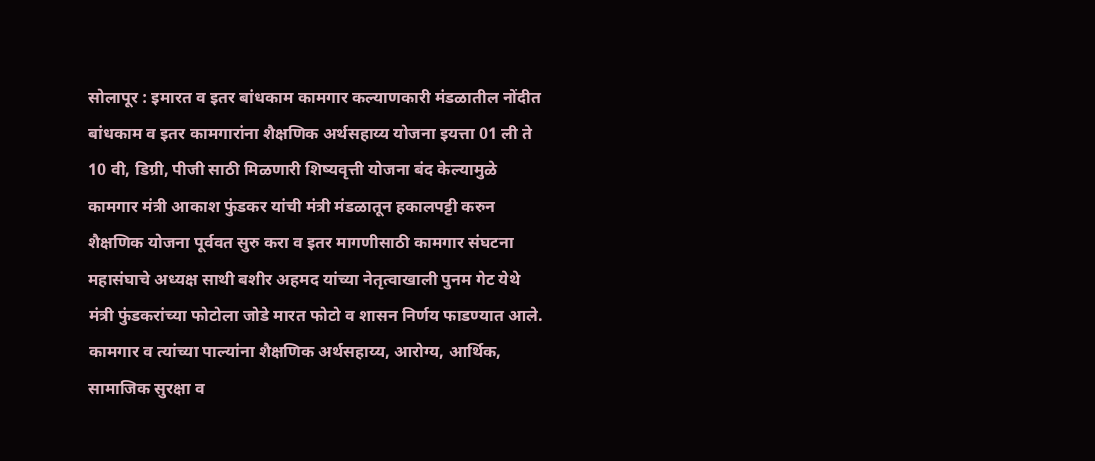सोलापूर : इमारत व इतर बांधकाम कामगार कल्याणकारी मंडळातील नोंदीत बांधकाम व इतर कामगारांना शैक्षणिक अर्थसहाय्य योजना इयत्ता 01 ली ते 10 वी, डिग्री, पीजी साठी मिळणारी शिष्यवृत्ती योजना बंद केल्यामुळे कामगार मंत्री आकाश फुंडकर यांची मंत्री मंडळातून हकालपट्टी करुन शैक्षणिक योजना पूर्ववत सुरु करा व इतर मागणीसाठी कामगार संघटना महासंघाचे अध्यक्ष साथी बशीर अहमद यांच्या नेतृत्वाखाली पुनम गेट येथे मंत्री फुंडकरांच्या फोटोला जोडे मारत फोटो व शासन निर्णय फाडण्यात आले.
कामगार व त्यांच्या पाल्यांना शैक्षणिक अर्थसहाय्य, आरोग्य, आर्थिक, सामाजिक सुरक्षा व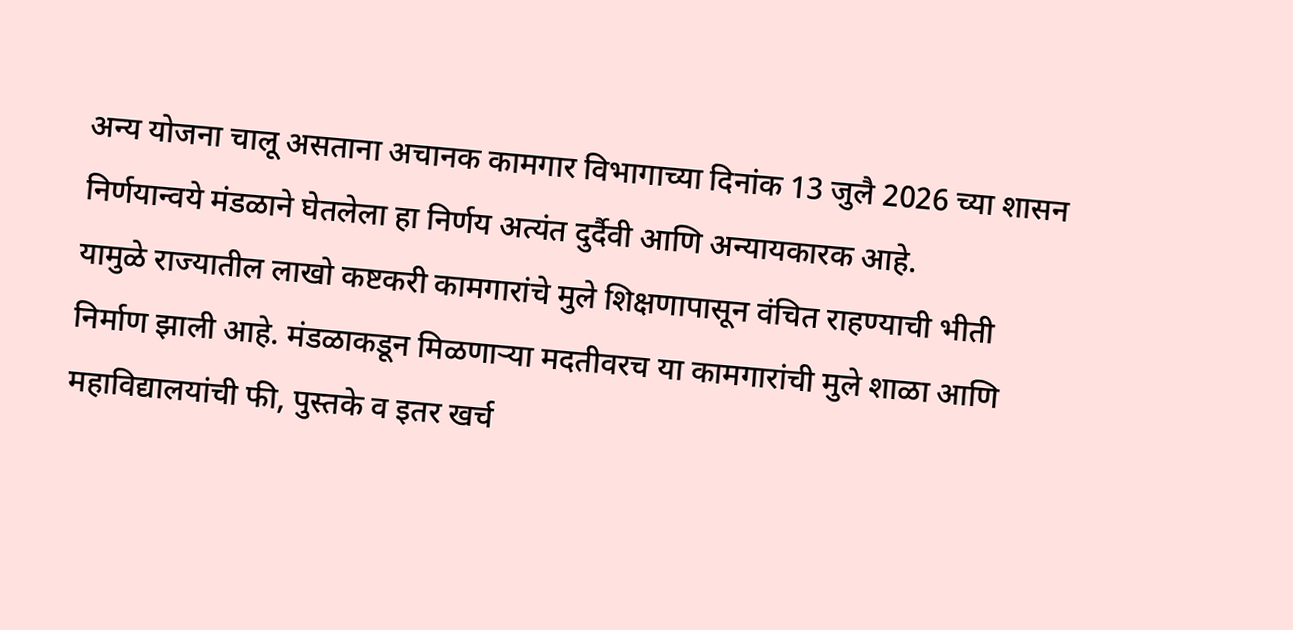अन्य योजना चालू असताना अचानक कामगार विभागाच्या दिनांक 13 जुलै 2026 च्या शासन निर्णयान्वये मंडळाने घेतलेला हा निर्णय अत्यंत दुर्दैवी आणि अन्यायकारक आहे.
यामुळे राज्यातील लाखो कष्टकरी कामगारांचे मुले शिक्षणापासून वंचित राहण्याची भीती निर्माण झाली आहे. मंडळाकडून मिळणाऱ्या मदतीवरच या कामगारांची मुले शाळा आणि महाविद्यालयांची फी, पुस्तके व इतर खर्च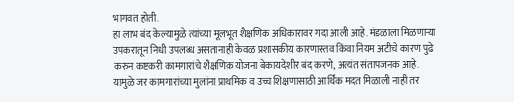भागवत होती.
हा लाभ बंद केल्यामुळे त्यांच्या मूलभूत शैक्षणिक अधिकारावर गदा आली आहे. मंडळाला मिळणाऱ्या उपकरातून निधी उपलब्ध असतानाही केवळ प्रशासकीय कारणास्तव किंवा नियम अटीचे कारण पुढे करुन कष्टकरी कामगारांचे शैक्षणिक योजना बेकायदेशीर बंद करणे, अत्यंत संतापजनक आहे.
यामुळे जर कामगारांच्या मुलांना प्राथमिक व उच्च शिक्षणासाठी आर्थिक मदत मिळाली नाही तर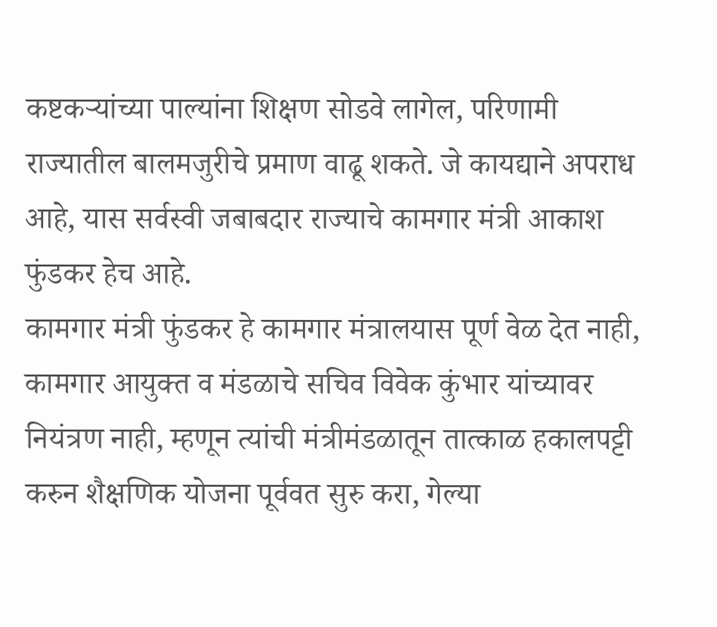कष्टकऱ्यांच्या पाल्यांना शिक्षण सोडवे लागेल, परिणामी राज्यातील बालमजुरीचे प्रमाण वाढू शकते. जे कायद्याने अपराध आहे, यास सर्वस्वी जबाबदार राज्याचे कामगार मंत्री आकाश फुंडकर हेच आहे.
कामगार मंत्री फुंडकर हे कामगार मंत्रालयास पूर्ण वेळ देत नाही, कामगार आयुक्त व मंडळाचे सचिव विवेक कुंभार यांच्यावर नियंत्रण नाही, म्हणून त्यांची मंत्रीमंडळातून तात्काळ हकालपट्टी करुन शैक्षणिक योजना पूर्ववत सुरु करा, गेल्या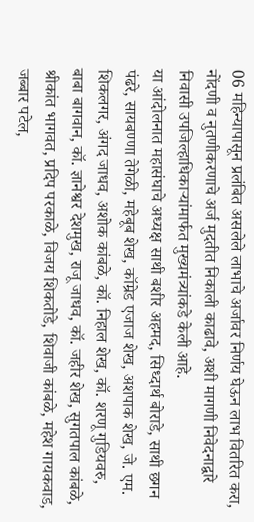06 महिन्यापासून प्रलंबित असलेले लाभाचे अर्जावर निर्णय घेऊन लाभ वितरित करा, नोंदणी व नुतणीकरणाचे अर्ज मुदतीत निकाली काढावे, अशी मागणी निवेदनाद्वारे निवासी उपजिल्हाधिकाऱ्यांमार्फत मुख्यमंत्र्यांकडे केली आहे.
या आंदोलनात महासंघाचे अध्यक्ष साथी बशीर अहमद, सिध्दार्थ बोराडे, साथी छगन पंढरे, सायबण्णा तेगेळी, महेबूब शेख, कॉम्रेड एजाज शेख, अशपाक शेख, जे. एम. शिकलगर, अंगद जाधव, अशोक कांबळे, कॉ. निहाल शेख, कॉ. शरणू गुडियवरु, बाबा बागवान, कॉ. ज्ञानेश्वर देशमुख, राजू जाधव, कॉ. जहीर शेख, सुगतपाल कांबळे, श्रीकांत भागवत, प्रदिप परकाळे, विजय शिकतोडे, शिवाजी कांबळे, महेश गायकवाड, जब्बार पटेल,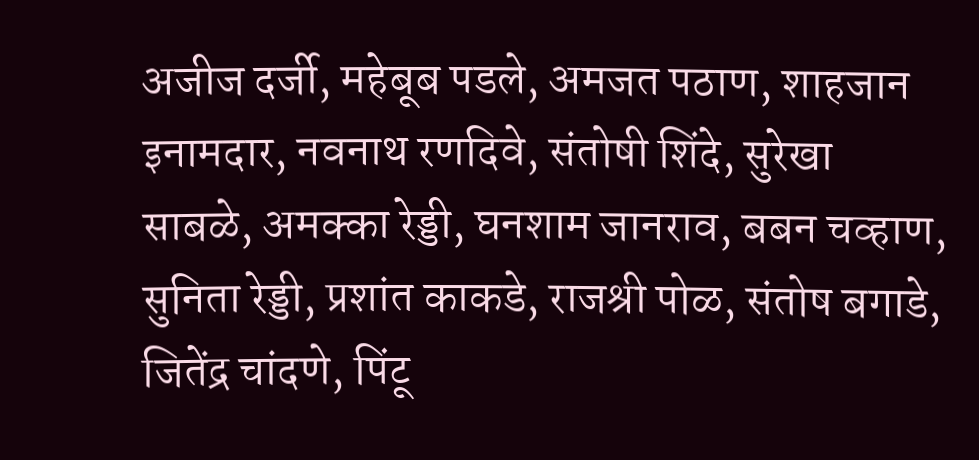अजीज दर्जी, महेबूब पडले, अमजत पठाण, शाहजान इनामदार, नवनाथ रणदिवे, संतोषी शिंदे, सुरेखा साबळे, अमक्का रेड्डी, घनशाम जानराव, बबन चव्हाण, सुनिता रेड्डी, प्रशांत काकडे, राजश्री पोळ, संतोष बगाडे, जितेंद्र चांदणे, पिंटू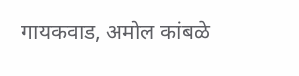गायकवाड, अमोल कांबळे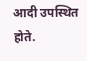आदी उपस्थित होते.